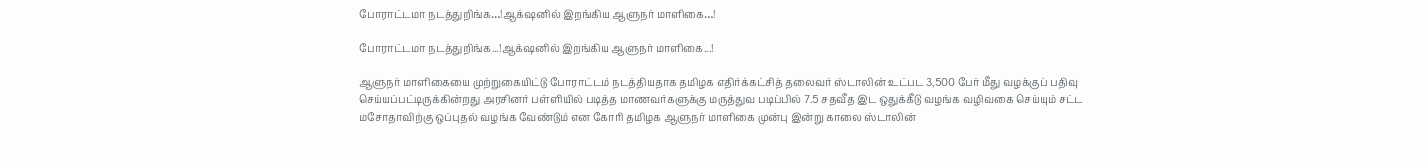போராட்டமா நடத்துறிங்க…!ஆக்‌ஷனில் இறங்கிய ஆளுநர் மாளிகை…!

போராட்டமா நடத்துறிங்க...!ஆக்‌ஷனில் இறங்கிய ஆளுநர் மாளிகை...!

ஆளுநர் மாளிகையை முற்றுகையிட்டு போராட்டம் நடத்தியதாக தமிழக எதிர்க்கட்சித் தலைவர் ஸ்டாலின் உட்பட 3,500 பேர் மீது வழக்குப் பதிவு செய்யப்பட்டிருக்கின்றது அரசினர் பள்ளியில் படித்த மாணவர்களுக்கு மருத்துவ படிப்பில் 7.5 சதவீத இட ஒதுக்கீடு வழங்க வழிவகை செய்யும் சட்ட மசோதாவிற்கு ஒப்புதல் வழங்க வேண்டும் என கோரி தமிழக ஆளுநர் மாளிகை முன்பு இன்று காலை ஸ்டாலின்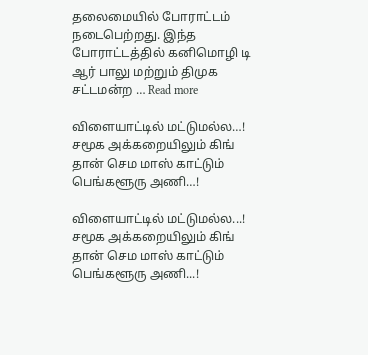தலைமையில் போராட்டம் நடைபெற்றது. இந்த போராட்டத்தில் கனிமொழி டி ஆர் பாலு மற்றும் திமுக சட்டமன்ற … Read more

விளையாட்டில் மட்டுமல்ல…! சமூக அக்கறையிலும் கிங் தான் செம மாஸ் காட்டும் பெங்களூரு அணி…!

விளையாட்டில் மட்டுமல்ல...! சமூக அக்கறையிலும் கிங் தான் செம மாஸ் காட்டும் பெங்களூரு அணி...!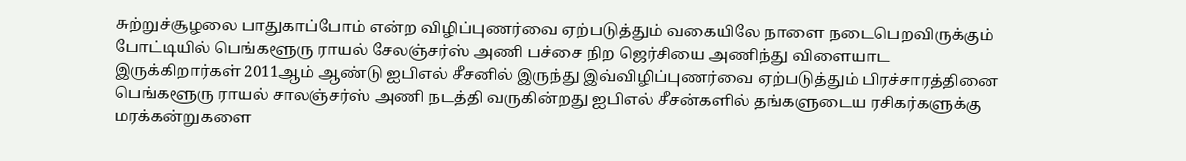சுற்றுச்சூழலை பாதுகாப்போம் என்ற விழிப்புணர்வை ஏற்படுத்தும் வகையிலே நாளை நடைபெறவிருக்கும் போட்டியில் பெங்களூரு ராயல் சேலஞ்சர்ஸ் அணி பச்சை நிற ஜெர்சியை அணிந்து விளையாட இருக்கிறார்கள் 2011ஆம் ஆண்டு ஐபிஎல் சீசனில் இருந்து இவ்விழிப்புணர்வை ஏற்படுத்தும் பிரச்சாரத்தினை பெங்களூரு ராயல் சாலஞ்சர்ஸ் அணி நடத்தி வருகின்றது ஐபிஎல் சீசன்களில் தங்களுடைய ரசிகர்களுக்கு மரக்கன்றுகளை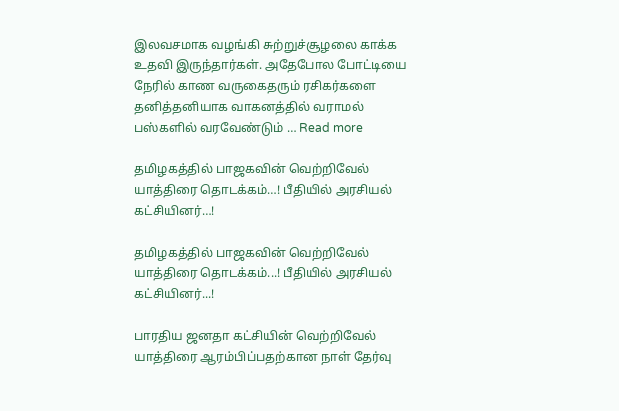இலவசமாக வழங்கி சுற்றுச்சூழலை காக்க உதவி இருந்தார்கள். அதேபோல போட்டியை நேரில் காண வருகைதரும் ரசிகர்களை தனித்தனியாக வாகனத்தில் வராமல் பஸ்களில் வரவேண்டும் … Read more

தமிழகத்தில் பாஜகவின் வெற்றிவேல் யாத்திரை தொடக்கம்…! பீதியில் அரசியல் கட்சியினர்…!

தமிழகத்தில் பாஜகவின் வெற்றிவேல் யாத்திரை தொடக்கம்...! பீதியில் அரசியல் கட்சியினர்...!

பாரதிய ஜனதா கட்சியின் வெற்றிவேல் யாத்திரை ஆரம்பிப்பதற்கான நாள் தேர்வு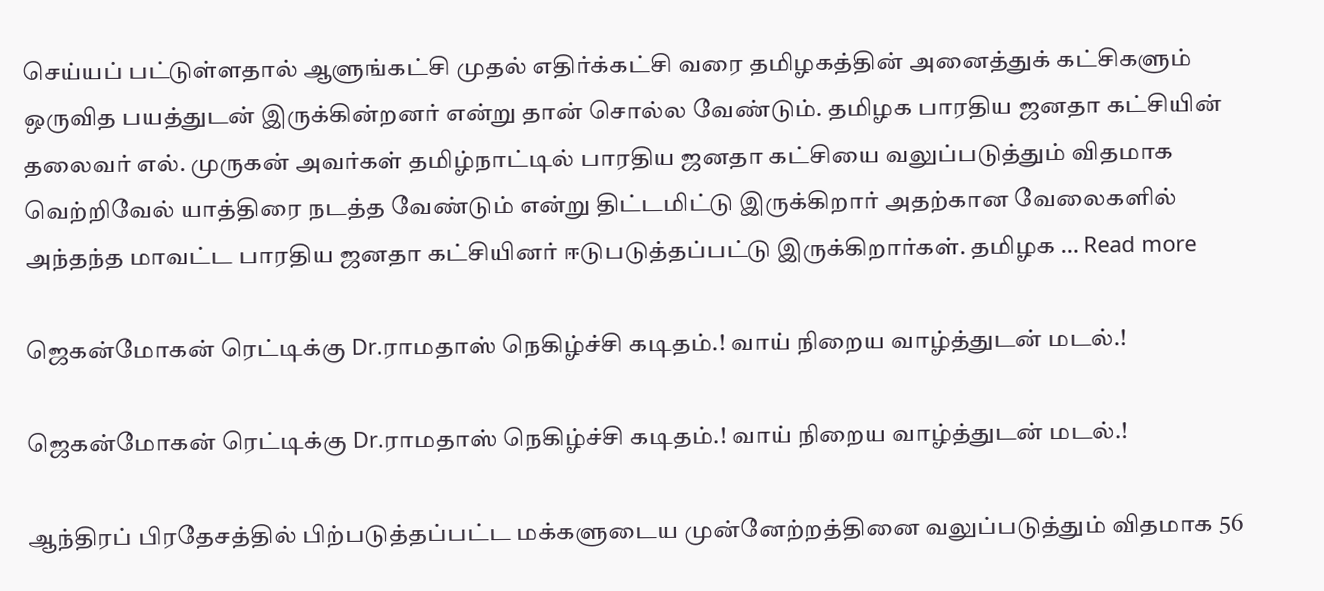செய்யப் பட்டுள்ளதால் ஆளுங்கட்சி முதல் எதிர்க்கட்சி வரை தமிழகத்தின் அனைத்துக் கட்சிகளும் ஒருவித பயத்துடன் இருக்கின்றனர் என்று தான் சொல்ல வேண்டும். தமிழக பாரதிய ஜனதா கட்சியின் தலைவர் எல். முருகன் அவர்கள் தமிழ்நாட்டில் பாரதிய ஜனதா கட்சியை வலுப்படுத்தும் விதமாக வெற்றிவேல் யாத்திரை நடத்த வேண்டும் என்று திட்டமிட்டு இருக்கிறார் அதற்கான வேலைகளில் அந்தந்த மாவட்ட பாரதிய ஜனதா கட்சியினர் ஈடுபடுத்தப்பட்டு இருக்கிறார்கள். தமிழக … Read more

ஜெகன்மோகன் ரெட்டிக்கு Dr.ராமதாஸ் நெகிழ்ச்சி கடிதம்.! வாய் நிறைய வாழ்த்துடன் மடல்.!

ஜெகன்மோகன் ரெட்டிக்கு Dr.ராமதாஸ் நெகிழ்ச்சி கடிதம்.! வாய் நிறைய வாழ்த்துடன் மடல்.!

ஆந்திரப் பிரதேசத்தில் பிற்படுத்தப்பட்ட மக்களுடைய முன்னேற்றத்தினை வலுப்படுத்தும் விதமாக 56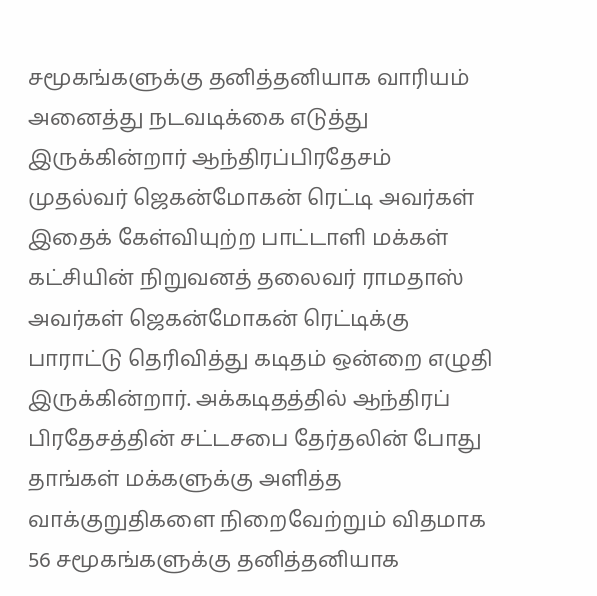சமூகங்களுக்கு தனித்தனியாக வாரியம் அனைத்து நடவடிக்கை எடுத்து இருக்கின்றார் ஆந்திரப்பிரதேசம் முதல்வர் ஜெகன்மோகன் ரெட்டி அவர்கள் இதைக் கேள்வியுற்ற பாட்டாளி மக்கள் கட்சியின் நிறுவனத் தலைவர் ராமதாஸ் அவர்கள் ஜெகன்மோகன் ரெட்டிக்கு பாராட்டு தெரிவித்து கடிதம் ஒன்றை எழுதி இருக்கின்றார். அக்கடிதத்தில் ஆந்திரப் பிரதேசத்தின் சட்டசபை தேர்தலின் போது தாங்கள் மக்களுக்கு அளித்த வாக்குறுதிகளை நிறைவேற்றும் விதமாக 56 சமூகங்களுக்கு தனித்தனியாக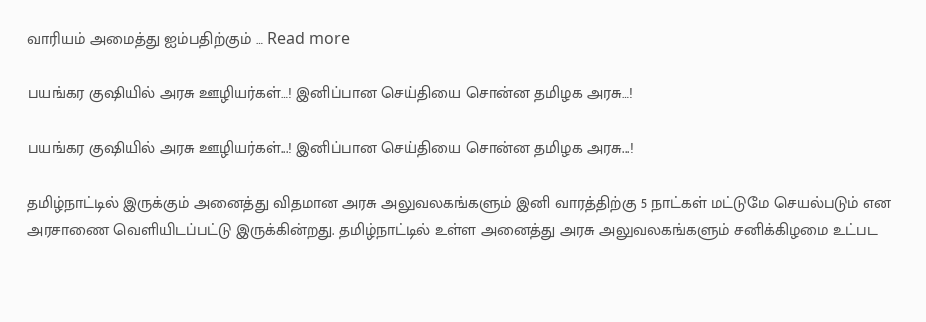வாரியம் அமைத்து ஐம்பதிற்கும் … Read more

பயங்கர குஷியில் அரசு ஊழியர்கள்…! இனிப்பான செய்தியை சொன்ன தமிழக அரசு…!

பயங்கர குஷியில் அரசு ஊழியர்கள்...! இனிப்பான செய்தியை சொன்ன தமிழக அரசு...!

தமிழ்நாட்டில் இருக்கும் அனைத்து விதமான அரசு அலுவலகங்களும் இனி வாரத்திற்கு 5 நாட்கள் மட்டுமே செயல்படும் என அரசாணை வெளியிடப்பட்டு இருக்கின்றது. தமிழ்நாட்டில் உள்ள அனைத்து அரசு அலுவலகங்களும் சனிக்கிழமை உட்பட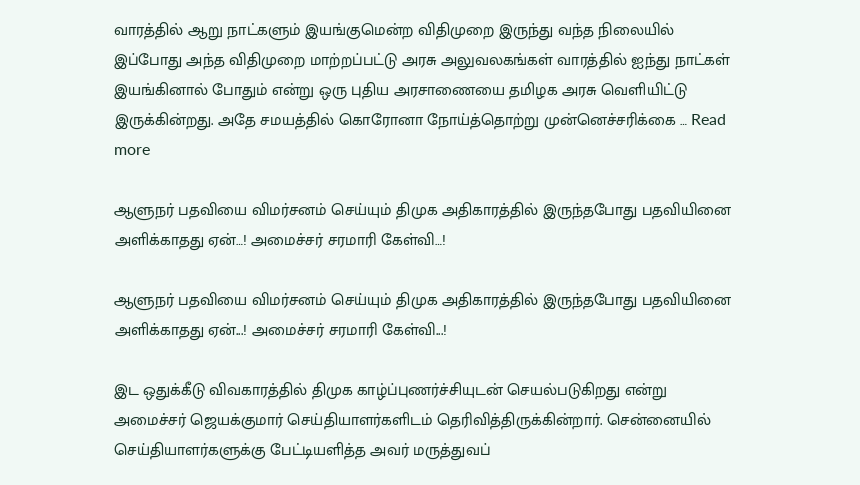வாரத்தில் ஆறு நாட்களும் இயங்குமென்ற விதிமுறை இருந்து வந்த நிலையில் இப்போது அந்த விதிமுறை மாற்றப்பட்டு அரசு அலுவலகங்கள் வாரத்தில் ஐந்து நாட்கள் இயங்கினால் போதும் என்று ஒரு புதிய அரசாணையை தமிழக அரசு வெளியிட்டு இருக்கின்றது. அதே சமயத்தில் கொரோனா நோய்த்தொற்று முன்னெச்சரிக்கை … Read more

ஆளுநர் பதவியை விமர்சனம் செய்யும் திமுக அதிகாரத்தில் இருந்தபோது பதவியினை அளிக்காதது ஏன்…! அமைச்சர் சரமாரி கேள்வி…!

ஆளுநர் பதவியை விமர்சனம் செய்யும் திமுக அதிகாரத்தில் இருந்தபோது பதவியினை அளிக்காதது ஏன்...! அமைச்சர் சரமாரி கேள்வி...!

இட ஒதுக்கீடு விவகாரத்தில் திமுக காழ்ப்புணர்ச்சியுடன் செயல்படுகிறது என்று அமைச்சர் ஜெயக்குமார் செய்தியாளர்களிடம் தெரிவித்திருக்கின்றார். சென்னையில் செய்தியாளர்களுக்கு பேட்டியளித்த அவர் மருத்துவப்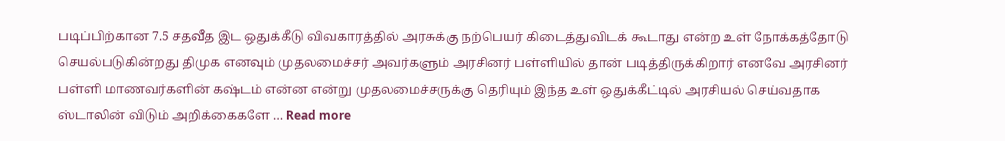படிப்பிற்கான 7.5 சதவீத இட ஒதுக்கீடு விவகாரத்தில் அரசுக்கு நற்பெயர் கிடைத்துவிடக் கூடாது என்ற உள் நோக்கத்தோடு செயல்படுகின்றது திமுக எனவும் முதலமைச்சர் அவர்களும் அரசினர் பள்ளியில் தான் படித்திருக்கிறார் எனவே அரசினர் பள்ளி மாணவர்களின் கஷ்டம் என்ன என்று முதலமைச்சருக்கு தெரியும் இந்த உள் ஒதுக்கீட்டில் அரசியல் செய்வதாக ஸ்டாலின் விடும் அறிக்கைகளே … Read more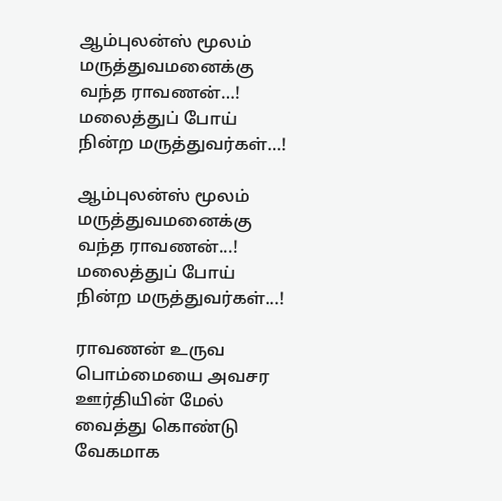ஆம்புலன்ஸ் மூலம் மருத்துவமனைக்கு வந்த ராவணன்…! மலைத்துப் போய் நின்ற மருத்துவர்கள்…!

ஆம்புலன்ஸ் மூலம் மருத்துவமனைக்கு வந்த ராவணன்...! மலைத்துப் போய் நின்ற மருத்துவர்கள்...!

ராவணன் உருவ பொம்மையை அவசர ஊர்தியின் மேல் வைத்து கொண்டு வேகமாக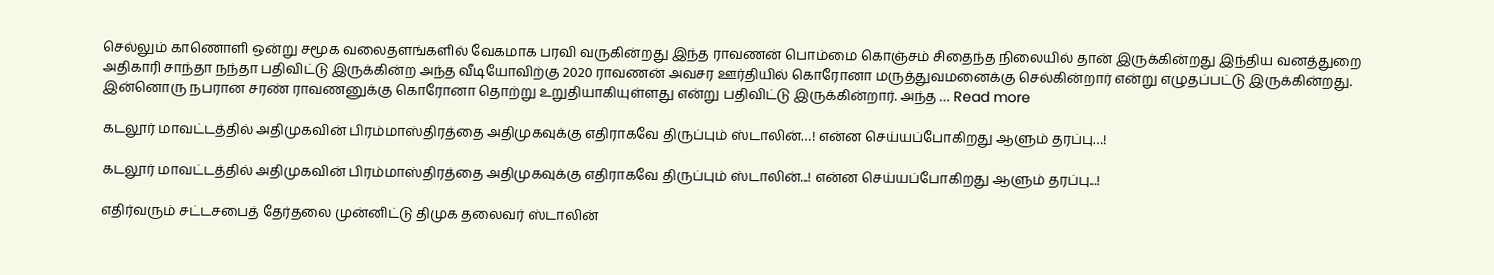செல்லும் காணொளி ஒன்று சமூக வலைதளங்களில் வேகமாக பரவி வருகின்றது இந்த ராவணன் பொம்மை கொஞ்சம் சிதைந்த நிலையில் தான் இருக்கின்றது இந்திய வனத்துறை அதிகாரி சாந்தா நந்தா பதிவிட்டு இருக்கின்ற அந்த வீடியோவிற்கு 2020 ராவணன் அவசர ஊர்தியில் கொரோனா மருத்துவமனைக்கு செல்கின்றார் என்று எழுதப்பட்டு இருக்கின்றது. இன்னொரு நபரான சரண் ராவணனுக்கு கொரோனா தொற்று உறுதியாகியுள்ளது என்று பதிவிட்டு இருக்கின்றார். அந்த … Read more

கடலூர் மாவட்டத்தில் அதிமுகவின் பிரம்மாஸ்திரத்தை அதிமுகவுக்கு எதிராகவே திருப்பும் ஸ்டாலின்…! என்ன செய்யப்போகிறது ஆளும் தரப்பு…!

கடலூர் மாவட்டத்தில் அதிமுகவின் பிரம்மாஸ்திரத்தை அதிமுகவுக்கு எதிராகவே திருப்பும் ஸ்டாலின்...! என்ன செய்யப்போகிறது ஆளும் தரப்பு...!

எதிர்வரும் சட்டசபைத் தேர்தலை முன்னிட்டு திமுக தலைவர் ஸ்டாலின்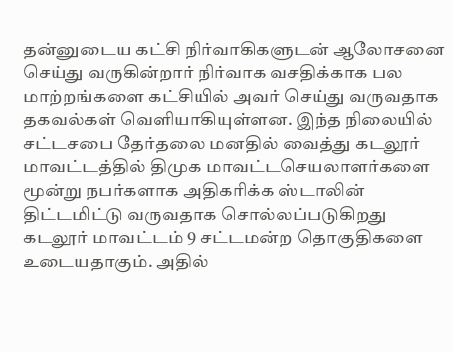தன்னுடைய கட்சி நிர்வாகிகளுடன் ஆலோசனை செய்து வருகின்றார் நிர்வாக வசதிக்காக பல மாற்றங்களை கட்சியில் அவர் செய்து வருவதாக தகவல்கள் வெளியாகியுள்ளன. இந்த நிலையில் சட்டசபை தேர்தலை மனதில் வைத்து கடலூர் மாவட்டத்தில் திமுக மாவட்டசெயலாளர்களை மூன்று நபர்களாக அதிகரிக்க ஸ்டாலின் திட்டமிட்டு வருவதாக சொல்லப்படுகிறது கடலூர் மாவட்டம் 9 சட்டமன்ற தொகுதிகளை உடையதாகும். அதில்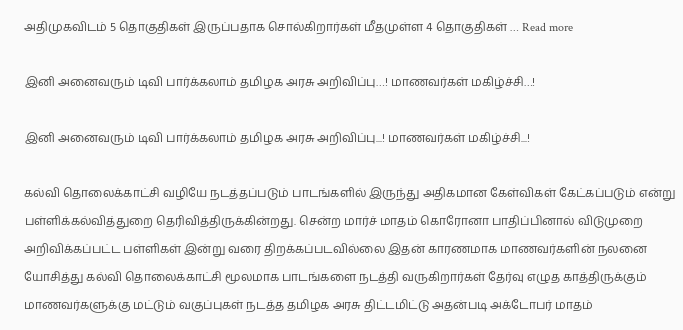அதிமுகவிடம் 5 தொகுதிகள் இருப்பதாக சொல்கிறார்கள் மீதமுள்ள 4 தொகுதிகள் … Read more

இனி அனைவரும் டிவி பார்க்கலாம் தமிழக அரசு அறிவிப்பு…! மாணவர்கள் மகிழ்ச்சி…!

இனி அனைவரும் டிவி பார்க்கலாம் தமிழக அரசு அறிவிப்பு...! மாணவர்கள் மகிழ்ச்சி...!

கல்வி தொலைக்காட்சி வழியே நடத்தப்படும் பாடங்களில் இருந்து அதிகமான கேள்விகள் கேட்கப்படும் என்று பள்ளிக்கல்வித்துறை தெரிவித்திருக்கின்றது. சென்ற மார்ச் மாதம் கொரோனா பாதிப்பினால் விடுமுறை அறிவிக்கப்பட்ட பள்ளிகள் இன்று வரை திறக்கப்படவில்லை இதன் காரணமாக மாணவர்களின் நலனை யோசித்து கல்வி தொலைக்காட்சி மூலமாக பாடங்களை நடத்தி வருகிறார்கள் தேர்வு எழுத காத்திருக்கும் மாணவர்களுக்கு மட்டும் வகுப்புகள் நடத்த தமிழக அரசு திட்டமிட்டு அதன்படி அக்டோபர் மாதம்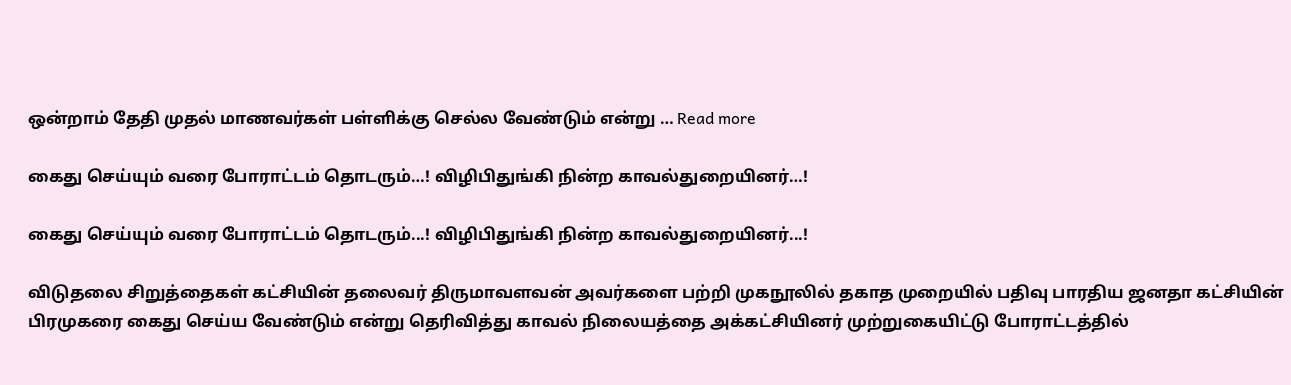ஒன்றாம் தேதி முதல் மாணவர்கள் பள்ளிக்கு செல்ல வேண்டும் என்று … Read more

கைது செய்யும் வரை போராட்டம் தொடரும்…! விழிபிதுங்கி நின்ற காவல்துறையினர்…!

கைது செய்யும் வரை போராட்டம் தொடரும்...! விழிபிதுங்கி நின்ற காவல்துறையினர்...!

விடுதலை சிறுத்தைகள் கட்சியின் தலைவர் திருமாவளவன் அவர்களை பற்றி முகநூலில் தகாத முறையில் பதிவு பாரதிய ஜனதா கட்சியின் பிரமுகரை கைது செய்ய வேண்டும் என்று தெரிவித்து காவல் நிலையத்தை அக்கட்சியினர் முற்றுகையிட்டு போராட்டத்தில்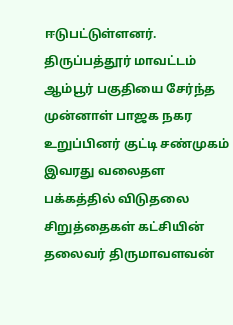ஈடுபட்டுள்ளனர். திருப்பத்தூர் மாவட்டம் ஆம்பூர் பகுதியை சேர்ந்த முன்னாள் பாஜக நகர உறுப்பினர் குட்டி சண்முகம் இவரது வலைதள பக்கத்தில் விடுதலை சிறுத்தைகள் கட்சியின் தலைவர் திருமாவளவன்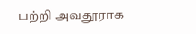பற்றி அவதூராக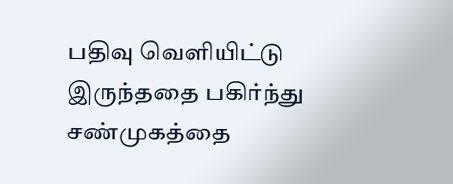பதிவு வெளியிட்டு இருந்ததை பகிர்ந்து சண்முகத்தை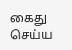கைது செய்ய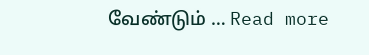வேண்டும் … Read more